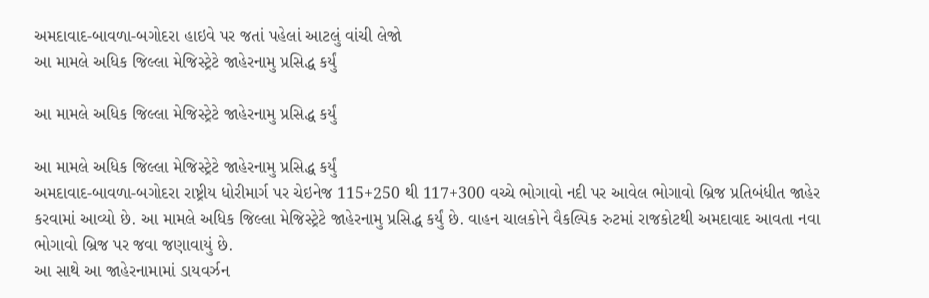અમદાવાદ-બાવળા-બગોદરા હાઇવે પર જતાં પહેલાં આટલું વાંચી લેજો
આ મામલે અધિક જિલ્લા મેજિસ્ટ્રેટે જાહેરનામુ પ્રસિદ્ધ કર્યું

આ મામલે અધિક જિલ્લા મેજિસ્ટ્રેટે જાહેરનામુ પ્રસિદ્ધ કર્યું

આ મામલે અધિક જિલ્લા મેજિસ્ટ્રેટે જાહેરનામુ પ્રસિદ્ધ કર્યું
અમદાવાદ-બાવળા-બગોદરા રાષ્ટ્રીય ધોરીમાર્ગ પર ચેઇનેજ 115+250 થી 117+300 વચ્ચે ભોગાવો નદી પર આવેલ ભોગાવો બ્રિજ પ્રતિબંધીત જાહેર કરવામાં આવ્યો છે. આ મામલે અધિક જિલ્લા મેજિસ્ટ્રેટે જાહેરનામુ પ્રસિદ્ધ કર્યું છે. વાહન ચાલકોને વૈકલ્પિક રુટમાં રાજકોટથી અમદાવાદ આવતા નવા ભોગાવો બ્રિજ પર જવા જણાવાયું છે.
આ સાથે આ જાહેરનામામાં ડાયવર્ઝન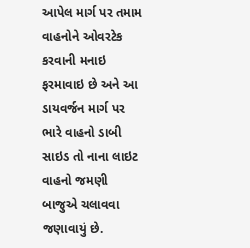આપેલ માર્ગ પર તમામ વાહનોને ઓવરટેક કરવાની મનાઇ ફરમાવાઇ છે અને આ ડાયવર્જન માર્ગ પર ભારે વાહનો ડાબી સાઇડ તો નાના લાઇટ વાહનો જમણી બાજુએ ચલાવવા જણાવાયું છે.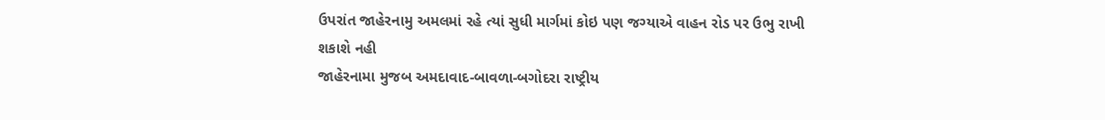ઉપરાંત જાહેરનામુ અમલમાં રહે ત્યાં સુધી માર્ગમાં કોઇ પણ જગ્યાએ વાહન રોડ પર ઉભુ રાખી શકાશે નહી
જાહેરનામા મુજબ અમદાવાદ-બાવળા-બગોદરા રાષ્ટ્રીય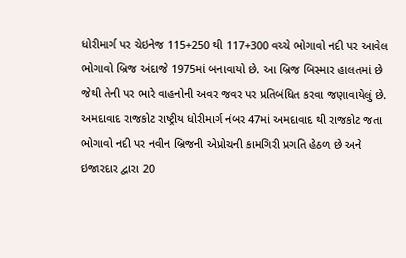ધોરીમાર્ગ પર ચેઇનેજ 115+250 થી 117+300 વચ્ચે ભોગાવો નદી પર આવેલ ભોગાવો બ્રિજ અંદાજે 1975માં બનાવાયો છે. આ બ્રિજ બિસ્માર હાલતમાં છે જેથી તેની પર ભારે વાહનોની અવર જવર પર પ્રતિબંધિત કરવા જણાવાયેલું છે.
અમદાવાદ રાજકોટ રાષ્ટ્રીય ધોરીમાર્ગ નંબર 47માં અમદાવાદ થી રાજકોટ જતા ભોગાવો નદી પર નવીન બ્રિજની એપ્રોચની કામગિરી પ્રગતિ હેઠળ છે અને ઇજારદાર દ્વારા 20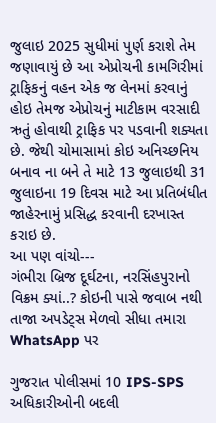જુલાઇ 2025 સુધીમાં પુર્ણ કરાશે તેમ જણાવાયું છે આ એપ્રોચની કામગિરીમાં ટ્રાફિકનું વહન એક જ લેનમાં કરવાનું હોઇ તેમજ એપ્રોચનું માટીકામ વરસાદી ઋતું હોવાથી ટ્રાફિક પર પડવાની શક્યતા છે. જેથી ચોમાસામાં કોઇ અનિચ્છનિય બનાવ ના બને તે માટે 13 જુલાઇથી 31 જુલાઇના 19 દિવસ માટે આ પ્રતિબંધીત જાહેરનામું પ્રસિદ્ધ કરવાની દરખાસ્ત કરાઇ છે.
આ પણ વાંચો---
ગંભીરા બ્રિજ દૂર્ઘટના, નરસિંહપુરાનો વિક્રમ ક્યાં..? કોઇની પાસે જવાબ નથી
તાજા અપડેટ્સ મેળવો સીધા તમારા WhatsApp પર

ગુજરાત પોલીસમાં 10 IPS-SPS અધિકારીઓની બદલી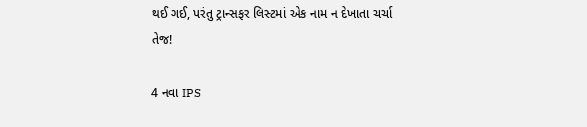થઈ ગઈ, પરંતુ ટ્રાન્સફર લિસ્ટમાં એક નામ ન દેખાતા ચર્ચા તેજ!

4 નવા IPS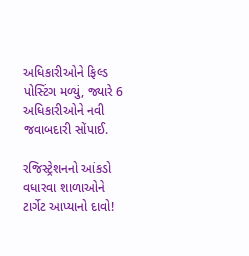અધિકારીઓને ફિલ્ડ પોસ્ટિંગ મળ્યું, જ્યારે 6 અધિકારીઓને નવી જવાબદારી સોંપાઈ.

રજિસ્ટ્રેશનનો આંકડો વધારવા શાળાઓને ટાર્ગેટ આપ્યાનો દાવો!